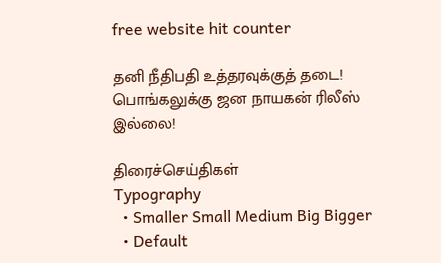free website hit counter

தனி நீதிபதி உத்தரவுக்குத் தடை! பொங்கலுக்கு ஜன நாயகன் ரிலீஸ் இல்லை!

திரைச்செய்திகள்
Typography
  • Smaller Small Medium Big Bigger
  • Default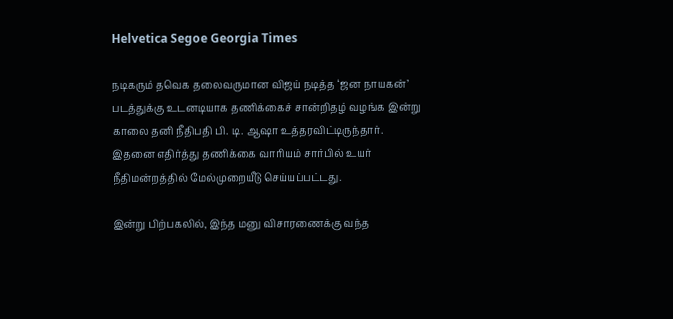Helvetica Segoe Georgia Times

நடிகரும் தவெக தலைவருமான விஜய் நடித்த ‘ஜன நாயகன்’ படத்துக்கு உடனடியாக தணிக்கைச் சான்றிதழ் வழங்க இன்று காலை தனி நீதிபதி பி. டி. ஆஷா உத்தரவிட்டிருந்தார். இதனை எதிர்த்து தணிக்கை வாரியம் சார்பில் உயர் நீதிமன்றத்தில் மேல்முறையீடு செய்யப்பட்டது.

இன்று பிற்பகலில், இந்த மனு விசாரணைக்கு வந்த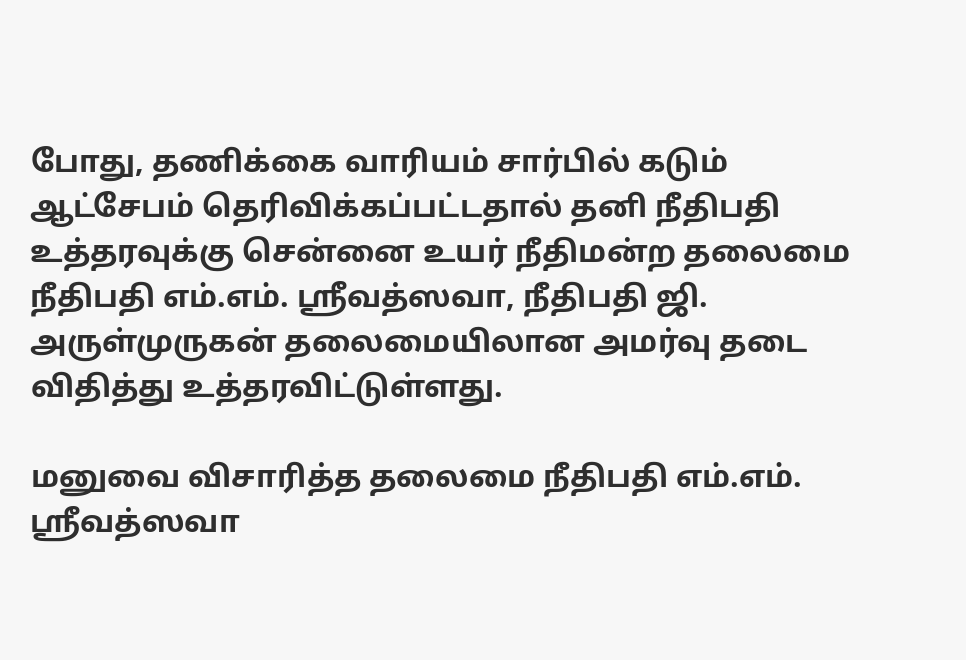போது, தணிக்கை வாரியம் சார்பில் கடும் ஆட்சேபம் தெரிவிக்கப்பட்டதால் தனி நீதிபதி உத்தரவுக்கு சென்னை உயர் நீதிமன்ற தலைமை நீதிபதி எம்.எம். ஸ்ரீவத்ஸவா, நீதிபதி ஜி. அருள்முருகன் தலைமையிலான அமர்வு தடை விதித்து உத்தரவிட்டுள்ளது.

மனுவை விசாரித்த தலைமை நீதிபதி எம்.எம். ஸ்ரீவத்ஸவா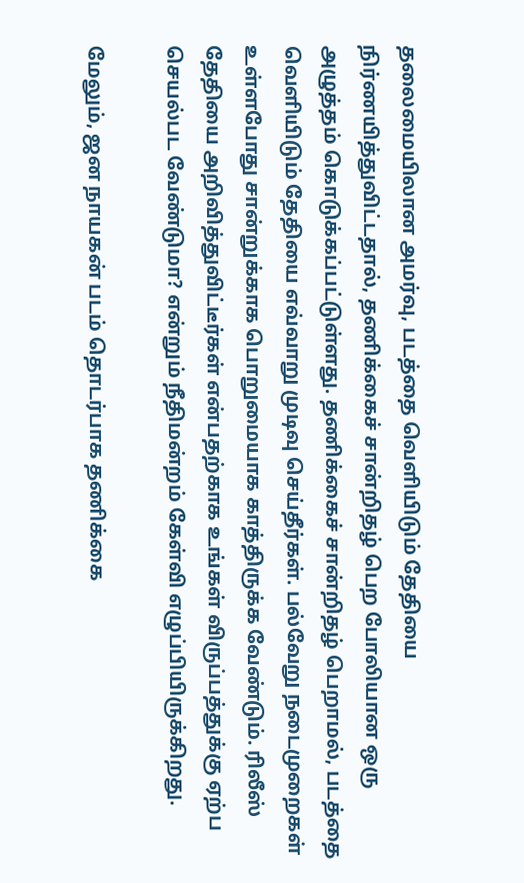தலைமையிலான அமர்வு, படத்தை வெளியிடும் தேதியை நிர்ணயித்துவிட்டதால், தணிக்கைச் சான்றிதழ் பெற போலியான ஒரு அழுத்தம் கொடுக்கப்பட்டுள்ளது. தணிக்கைச் சான்றிதழ் பெறாமல், படத்தை வெளியிடும் தேதியை எவ்வாறு முடிவு செய்தீர்கள். பல்வேறு நடைமுறைகள் உள்ளபோது சான்றுக்காக பொறுமையாக காத்திருக்க வேண்டும். ரிலீஸ் தேதியை அறிவித்துவிட்டீர்கள் என்பதற்காக உங்கள் விருப்பத்துக்கு ஏற்ப செயல்பட வேண்டுமா? என்றும் நீதிமன்றம் கேள்வி எழுப்பியிருக்கிறது.

மேலும், ஜன நாயகன் படம் தொடர்பாக தணிக்கை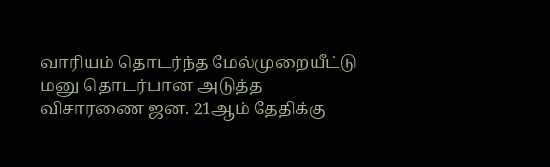வாரியம் தொடர்ந்த மேல்முறையீட்டு மனு தொடர்பான அடுத்த விசாரணை ஜன. 21ஆம் தேதிக்கு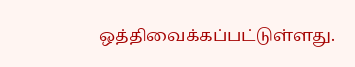ஒத்திவைக்கப்பட்டுள்ளது.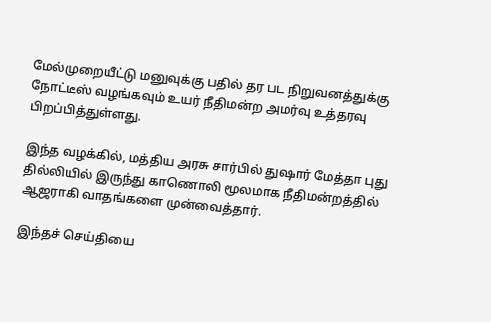மேல்முறையீட்டு மனுவுக்கு பதில் தர பட நிறுவனத்துக்கு நோட்டீஸ் வழங்கவும் உயர் நீதிமன்ற அமர்வு உத்தரவு பிறப்பித்துள்ளது.

இந்த வழக்கில், மத்திய அரசு சார்பில் துஷார் மேத்தா புது தில்லியில் இருந்து காணொலி மூலமாக நீதிமன்றத்தில் ஆஜராகி வாதங்களை முன்வைத்தார்.

இந்தச் செய்தியை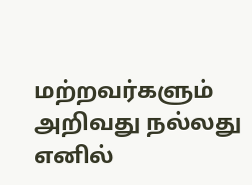மற்றவர்களும் அறிவது நல்லது எனில்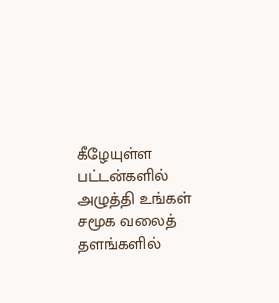கீழேயுள்ள பட்டன்களில் அழுத்தி உங்கள் சமூக வலைத் தளங்களில்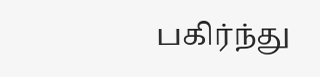பகிர்ந்து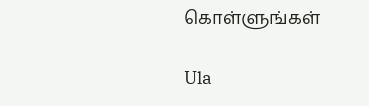கொள்ளுங்கள்

Ula